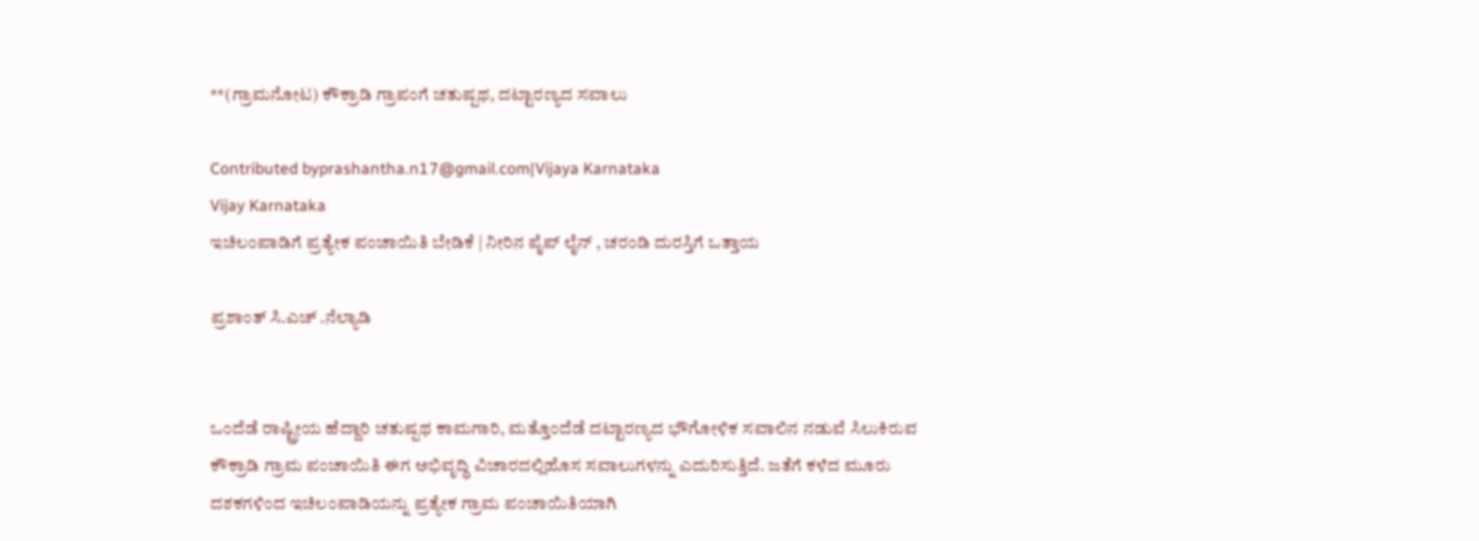**(ಗ್ರಾಮನೋಟ) ಕೌಕ್ರಾಡಿ ಗ್ರಾಪಂಗೆ ಚತುಷ್ಪಥ, ದಟ್ಟಾರಣ್ಯದ ಸವಾಲು

Contributed byprashantha.n17@gmail.com|Vijaya Karnataka
Vijay Karnataka
ಇಚಿಲಂಪಾಡಿಗೆ ಪ್ರತ್ಯೇಕ ಪಂಚಾಯಿತಿ ಬೇಡಿಕೆ | ನೀರಿನ ಪೈಪ್ ಲೈನ್ , ಚರಂಡಿ ದುರಸ್ತಿಗೆ ಒತ್ತಾಯ

ಪ್ರಶಾಂತ್ ಸಿ.ಎಚ್ .ನೆಲ್ಯಾಡಿ


ಒಂದೆಡೆ ರಾಷ್ಟ್ರೀಯ ಹೆದ್ದಾರಿ ಚತುಷ್ಪಥ ಕಾಮಗಾರಿ, ಮತ್ತೊಂದೆಡೆ ದಟ್ಟಾರಣ್ಯದ ಭೌಗೋಳಿಕ ಸವಾಲಿನ ನಡುವೆ ಸಿಲುಕಿರುವ ಕೌಕ್ರಾಡಿ ಗ್ರಾಮ ಪಂಚಾಯಿತಿ ಈಗ ಅಭಿವೃದ್ಧಿ ವಿಚಾರದಲ್ಲಿಹೊಸ ಸವಾಲುಗಳನ್ನು ಎದುರಿಸುತ್ತಿದೆ. ಜತೆಗೆ ಕಳೆದ ಮೂರು ದಶಕಗಳಿಂದ ಇಚಿಲಂಪಾಡಿಯನ್ನು ಪ್ರತ್ಯೇಕ ಗ್ರಾಮ ಪಂಚಾಯಿತಿಯಾಗಿ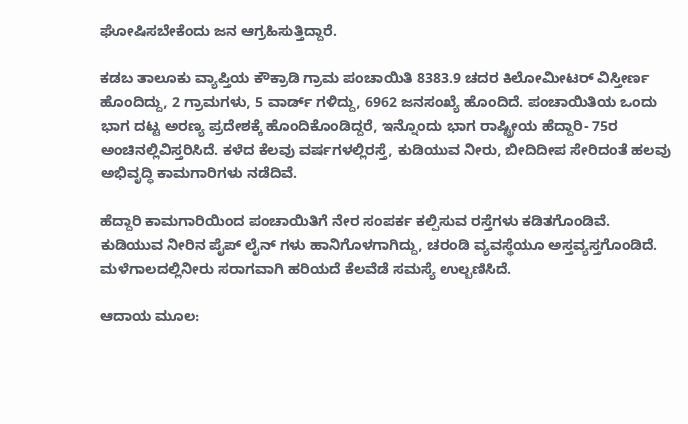ಘೋಷಿಸಬೇಕೆಂದು ಜನ ಆಗ್ರಹಿಸುತ್ತಿದ್ದಾರೆ.

ಕಡಬ ತಾಲೂಕು ವ್ಯಾಪ್ತಿಯ ಕೌಕ್ರಾಡಿ ಗ್ರಾಮ ಪಂಚಾಯಿತಿ 8383.9 ಚದರ ಕಿಲೋಮೀಟರ್ ವಿಸ್ತೀರ್ಣ ಹೊಂದಿದ್ದು, 2 ಗ್ರಾಮಗಳು, 5 ವಾರ್ಡ್ ಗಳಿದ್ದು, 6962 ಜನಸಂಖ್ಯೆ ಹೊಂದಿದೆ. ಪಂಚಾಯಿತಿಯ ಒಂದು ಭಾಗ ದಟ್ಟ ಅರಣ್ಯ ಪ್ರದೇಶಕ್ಕೆ ಹೊಂದಿಕೊಂಡಿದ್ದರೆ, ಇನ್ನೊಂದು ಭಾಗ ರಾಷ್ಟ್ರೀಯ ಹೆದ್ದಾರಿ- 75ರ ಅಂಚಿನಲ್ಲಿವಿಸ್ತರಿಸಿದೆ. ಕಳೆದ ಕೆಲವು ವರ್ಷಗಳಲ್ಲಿರಸ್ತೆ, ಕುಡಿಯುವ ನೀರು, ಬೀದಿದೀಪ ಸೇರಿದಂತೆ ಹಲವು ಅಭಿವೃದ್ಧಿ ಕಾಮಗಾರಿಗಳು ನಡೆದಿವೆ.

ಹೆದ್ದಾರಿ ಕಾಮಗಾರಿಯಿಂದ ಪಂಚಾಯಿತಿಗೆ ನೇರ ಸಂಪರ್ಕ ಕಲ್ಪಿಸುವ ರಸ್ತೆಗಳು ಕಡಿತಗೊಂಡಿವೆ. ಕುಡಿಯುವ ನೀರಿನ ಪೈಪ್ ಲೈನ್ ಗಳು ಹಾನಿಗೊಳಗಾಗಿದ್ದು, ಚರಂಡಿ ವ್ಯವಸ್ಥೆಯೂ ಅಸ್ತವ್ಯಸ್ತಗೊಂಡಿದೆ. ಮಳೆಗಾಲದಲ್ಲಿನೀರು ಸರಾಗವಾಗಿ ಹರಿಯದೆ ಕೆಲವೆಡೆ ಸಮಸ್ಯೆ ಉಲ್ಬಣಿಸಿದೆ.

ಆದಾಯ ಮೂಲ: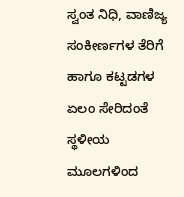ಸ್ವಂತ ನಿಧಿ, ವಾಣಿಜ್ಯ ಸಂಕೀರ್ಣಗಳ ತೆರಿಗೆ ಹಾಗೂ ಕಟ್ಟಡಗಳ ಏಲಂ ಸೇರಿದಂತೆ ಸ್ಥಳೀಯ ಮೂಲಗಳಿಂದ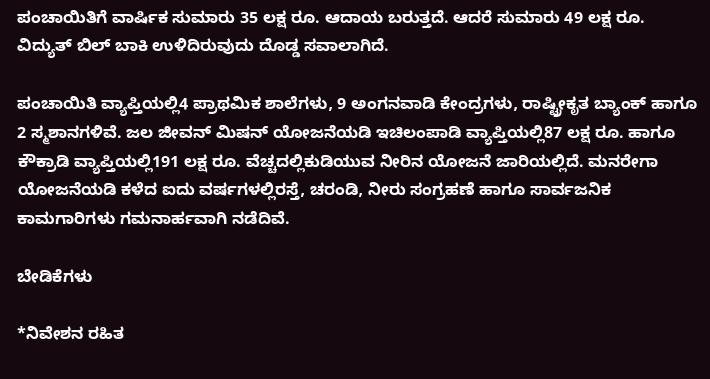ಪಂಚಾಯಿತಿಗೆ ವಾರ್ಷಿಕ ಸುಮಾರು 35 ಲಕ್ಷ ರೂ. ಆದಾಯ ಬರುತ್ತದೆ. ಆದರೆ ಸುಮಾರು 49 ಲಕ್ಷ ರೂ. ವಿದ್ಯುತ್ ಬಿಲ್ ಬಾಕಿ ಉಳಿದಿರುವುದು ದೊಡ್ಡ ಸವಾಲಾಗಿದೆ.

ಪಂಚಾಯಿತಿ ವ್ಯಾಪ್ತಿಯಲ್ಲಿ4 ಪ್ರಾಥಮಿಕ ಶಾಲೆಗಳು, 9 ಅಂಗನವಾಡಿ ಕೇಂದ್ರಗಳು, ರಾಷ್ಟ್ರೀಕೃತ ಬ್ಯಾಂಕ್ ಹಾಗೂ 2 ಸ್ಮಶಾನಗಳಿವೆ. ಜಲ ಜೀವನ್ ಮಿಷನ್ ಯೋಜನೆಯಡಿ ಇಚಿಲಂಪಾಡಿ ವ್ಯಾಪ್ತಿಯಲ್ಲಿ87 ಲಕ್ಷ ರೂ. ಹಾಗೂ ಕೌಕ್ರಾಡಿ ವ್ಯಾಪ್ತಿಯಲ್ಲಿ191 ಲಕ್ಷ ರೂ. ವೆಚ್ಚದಲ್ಲಿಕುಡಿಯುವ ನೀರಿನ ಯೋಜನೆ ಜಾರಿಯಲ್ಲಿದೆ. ಮನರೇಗಾ ಯೋಜನೆಯಡಿ ಕಳೆದ ಐದು ವರ್ಷಗಳಲ್ಲಿರಸ್ತೆ, ಚರಂಡಿ, ನೀರು ಸಂಗ್ರಹಣೆ ಹಾಗೂ ಸಾರ್ವಜನಿಕ ಕಾಮಗಾರಿಗಳು ಗಮನಾರ್ಹವಾಗಿ ನಡೆದಿವೆ.

ಬೇಡಿಕೆಗಳು

*ನಿವೇಶನ ರಹಿತ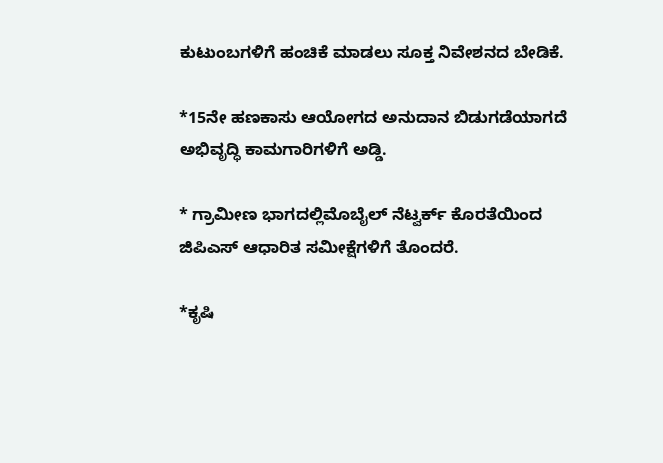ಕುಟುಂಬಗಳಿಗೆ ಹಂಚಿಕೆ ಮಾಡಲು ಸೂಕ್ತ ನಿವೇಶನದ ಬೇಡಿಕೆ.

*15ನೇ ಹಣಕಾಸು ಆಯೋಗದ ಅನುದಾನ ಬಿಡುಗಡೆಯಾಗದೆ ಅಭಿವೃದ್ಧಿ ಕಾಮಗಾರಿಗಳಿಗೆ ಅಡ್ಡಿ.

* ಗ್ರಾಮೀಣ ಭಾಗದಲ್ಲಿಮೊಬೈಲ್ ನೆಟ್ವರ್ಕ್ ಕೊರತೆಯಿಂದ ಜಿಪಿಎಸ್ ಆಧಾರಿತ ಸಮೀಕ್ಷೆಗಳಿಗೆ ತೊಂದರೆ.

*ಕೃಷಿ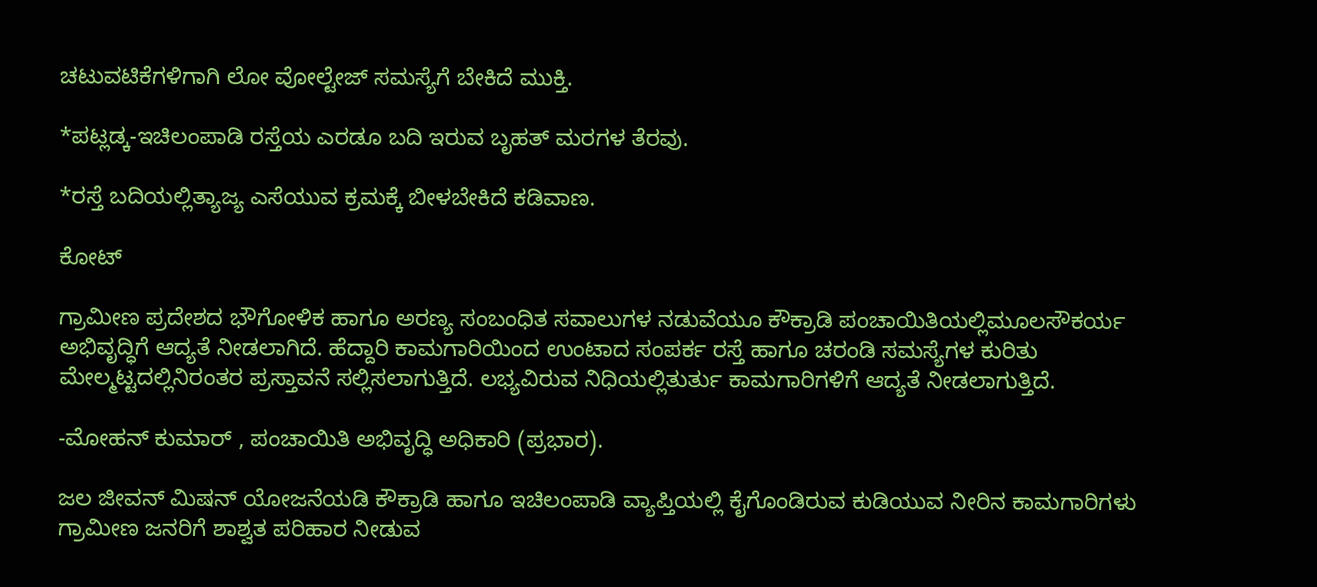ಚಟುವಟಿಕೆಗಳಿಗಾಗಿ ಲೋ ವೋಲ್ಟೇಜ್ ಸಮಸ್ಯೆಗೆ ಬೇಕಿದೆ ಮುಕ್ತಿ.

*ಪಟ್ಲಡ್ಕ-ಇಚಿಲಂಪಾಡಿ ರಸ್ತೆಯ ಎರಡೂ ಬದಿ ಇರುವ ಬೃಹತ್ ಮರಗಳ ತೆರವು.

*ರಸ್ತೆ ಬದಿಯಲ್ಲಿತ್ಯಾಜ್ಯ ಎಸೆಯುವ ಕ್ರಮಕ್ಕೆ ಬೀಳಬೇಕಿದೆ ಕಡಿವಾಣ.

ಕೋಟ್

ಗ್ರಾಮೀಣ ಪ್ರದೇಶದ ಭೌಗೋಳಿಕ ಹಾಗೂ ಅರಣ್ಯ ಸಂಬಂಧಿತ ಸವಾಲುಗಳ ನಡುವೆಯೂ ಕೌಕ್ರಾಡಿ ಪಂಚಾಯಿತಿಯಲ್ಲಿಮೂಲಸೌಕರ್ಯ ಅಭಿವೃದ್ಧಿಗೆ ಆದ್ಯತೆ ನೀಡಲಾಗಿದೆ. ಹೆದ್ದಾರಿ ಕಾಮಗಾರಿಯಿಂದ ಉಂಟಾದ ಸಂಪರ್ಕ ರಸ್ತೆ ಹಾಗೂ ಚರಂಡಿ ಸಮಸ್ಯೆಗಳ ಕುರಿತು ಮೇಲ್ಮಟ್ಟದಲ್ಲಿನಿರಂತರ ಪ್ರಸ್ತಾವನೆ ಸಲ್ಲಿಸಲಾಗುತ್ತಿದೆ. ಲಭ್ಯವಿರುವ ನಿಧಿಯಲ್ಲಿತುರ್ತು ಕಾಮಗಾರಿಗಳಿಗೆ ಆದ್ಯತೆ ನೀಡಲಾಗುತ್ತಿದೆ.

-ಮೋಹನ್ ಕುಮಾರ್ , ಪಂಚಾಯಿತಿ ಅಭಿವೃದ್ಧಿ ಅಧಿಕಾರಿ (ಪ್ರಭಾರ).

ಜಲ ಜೀವನ್ ಮಿಷನ್ ಯೋಜನೆಯಡಿ ಕೌಕ್ರಾಡಿ ಹಾಗೂ ಇಚಿಲಂಪಾಡಿ ವ್ಯಾಪ್ತಿಯಲ್ಲಿ ಕೈಗೊಂಡಿರುವ ಕುಡಿಯುವ ನೀರಿನ ಕಾಮಗಾರಿಗಳು ಗ್ರಾಮೀಣ ಜನರಿಗೆ ಶಾಶ್ವತ ಪರಿಹಾರ ನೀಡುವ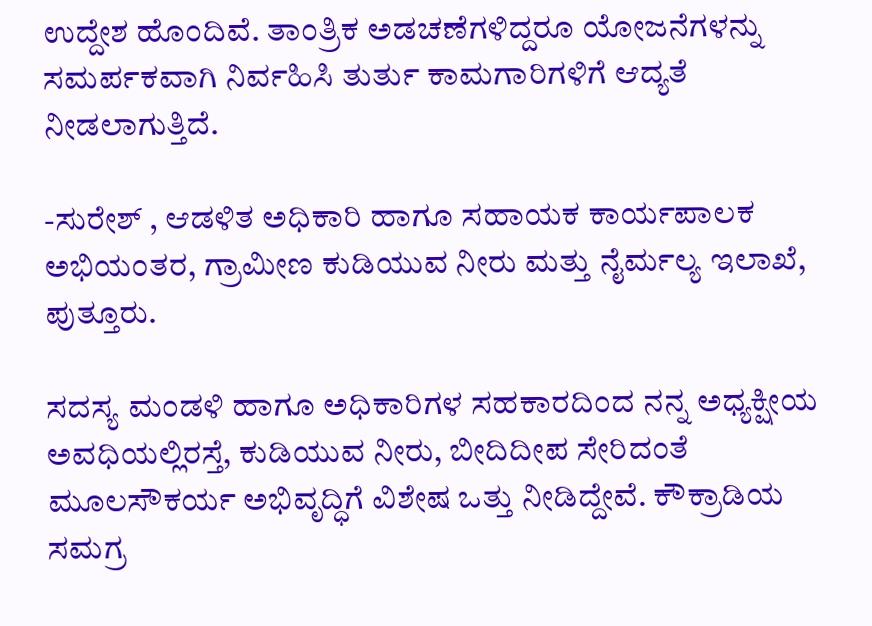ಉದ್ದೇಶ ಹೊಂದಿವೆ. ತಾಂತ್ರಿಕ ಅಡಚಣೆಗಳಿದ್ದರೂ ಯೋಜನೆಗಳನ್ನು ಸಮರ್ಪಕವಾಗಿ ನಿರ್ವಹಿಸಿ ತುರ್ತು ಕಾಮಗಾರಿಗಳಿಗೆ ಆದ್ಯತೆ ನೀಡಲಾಗುತ್ತಿದೆ.

-ಸುರೇಶ್ , ಆಡಳಿತ ಅಧಿಕಾರಿ ಹಾಗೂ ಸಹಾಯಕ ಕಾರ್ಯಪಾಲಕ ಅಭಿಯಂತರ, ಗ್ರಾಮೀಣ ಕುಡಿಯುವ ನೀರು ಮತ್ತು ನೈರ್ಮಲ್ಯ ಇಲಾಖೆ, ಪುತ್ತೂರು.

ಸದಸ್ಯ ಮಂಡಳಿ ಹಾಗೂ ಅಧಿಕಾರಿಗಳ ಸಹಕಾರದಿಂದ ನನ್ನ ಅಧ್ಯಕ್ಷೀಯ ಅವಧಿಯಲ್ಲಿರಸ್ತೆ, ಕುಡಿಯುವ ನೀರು, ಬೀದಿದೀಪ ಸೇರಿದಂತೆ ಮೂಲಸೌಕರ್ಯ ಅಭಿವೃದ್ಧಿಗೆ ವಿಶೇಷ ಒತ್ತು ನೀಡಿದ್ದೇವೆ. ಕೌಕ್ರಾಡಿಯ ಸಮಗ್ರ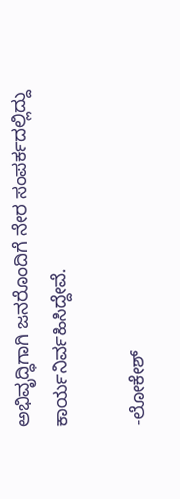ಅಭಿವೃದ್ಧಿಗಾಗಿ ಜನರೊಂದಿಗೆ ನೇರ ಸಂಪರ್ಕದಲ್ಲಿದ್ದು ಕಾರ್ಯನಿರ್ವಹಿಸಿದ್ದೇವೆ.

-ಲೋಕೇಶ್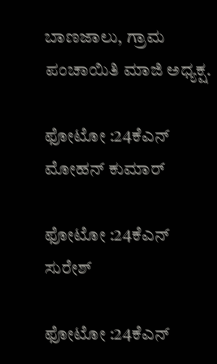ಬಾಣಜಾಲು, ಗ್ರಾಮ ಪಂಚಾಯಿತಿ ಮಾಜಿ ಅಧ್ಯಕ್ಷ.

ಫೋಟೋ :24ಕೆಎನ್ ಮೋಹನ್ ಕುಮಾರ್

ಫೋಟೋ :24ಕೆಎನ್ ಸುರೇಶ್

ಫೋಟೋ :24ಕೆಎನ್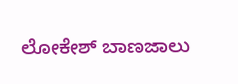ಲೋಕೇಶ್ ಬಾಣಜಾಲು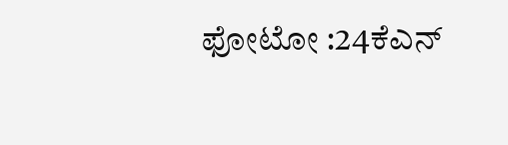ಫೋಟೋ :24ಕೆಎನ್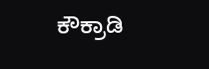ಕೌಕ್ರಾಡಿ